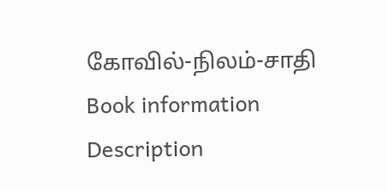கோவில்-நிலம்-சாதி
Book information
Description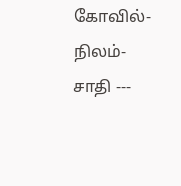கோவில்-நிலம்-சாதி ---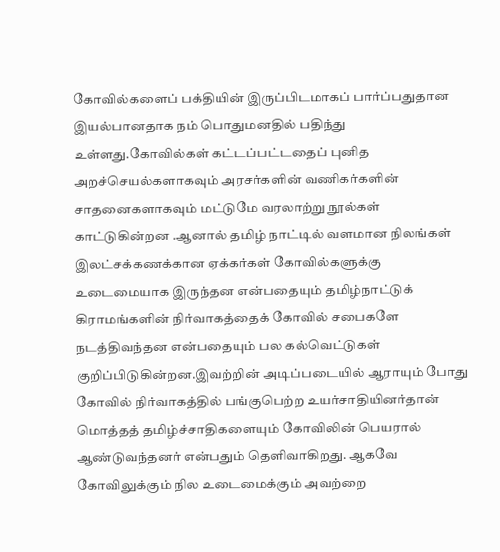கோவில்களைப் பக்தியின் இருப்பிடமாகப் பார்ப்பதுதான இயல்பானதாக நம் பொதுமனதில் பதிந்து உள்ளது.கோவில்கள் கட்டப்பட்டதைப் புனித அறச்செயல்களாகவும் அரசர்களின் வணிகர்களின் சாதனைகளாகவும் மட்டுமே வரலாற்று நூல்கள் காட்டுகின்றன .ஆனால் தமிழ் நாட்டில் வளமான நிலங்கள் இலட்சக்கணக்கான ஏக்கர்கள் கோவில்களுக்கு உடைமையாக இருந்தன என்பதையும் தமிழ்நாட்டுக் கிராமங்களின் நிர்வாகத்தைக் கோவில் சபைகளே நடத்திவந்தன என்பதையும் பல கல்வெட்டுகள் குறிப்பிடுகின்றன.இவற்றின் அடிப்படையில் ஆராயும் போது கோவில் நிர்வாகத்தில் பங்குபெற்ற உயர்சாதியினர்தான் மொத்தத் தமிழ்ச்சாதிகளையும் கோவிலின் பெயரால் ஆண்டுவந்தனர் என்பதும் தெளிவாகிறது. ஆகவே கோவிலுக்கும் நில உடைமைக்கும் அவற்றை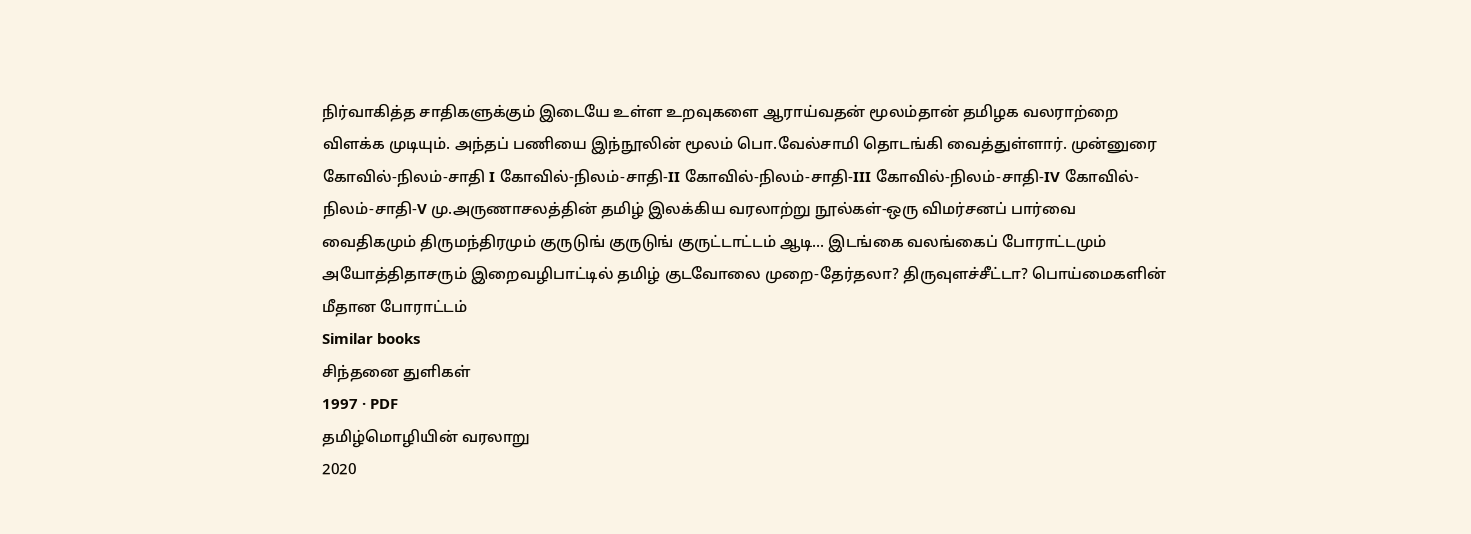நிர்வாகித்த சாதிகளுக்கும் இடையே உள்ள உறவுகளை ஆராய்வதன் மூலம்தான் தமிழக வலராற்றை விளக்க முடியும். அந்தப் பணியை இந்நூலின் மூலம் பொ.வேல்சாமி தொடங்கி வைத்துள்ளார். முன்னுரை கோவில்-நிலம்-சாதி I கோவில்-நிலம்-சாதி-II கோவில்-நிலம்-சாதி-III கோவில்-நிலம்-சாதி-IV கோவில்-நிலம்-சாதி-V மு.அருணாசலத்தின் தமிழ் இலக்கிய வரலாற்று நூல்கள்-ஒரு விமர்சனப் பார்வை வைதிகமும் திருமந்திரமும் குருடுங் குருடுங் குருட்டாட்டம் ஆடி... இடங்கை வலங்கைப் போராட்டமும் அயோத்திதாசரும் இறைவழிபாட்டில் தமிழ் குடவோலை முறை-தேர்தலா? திருவுளச்சீட்டா? பொய்மைகளின் மீதான போராட்டம்
Similar books
சிந்தனை துளிகள்
1997 · PDF
தமிழ்மொழியின் வரலாறு
2020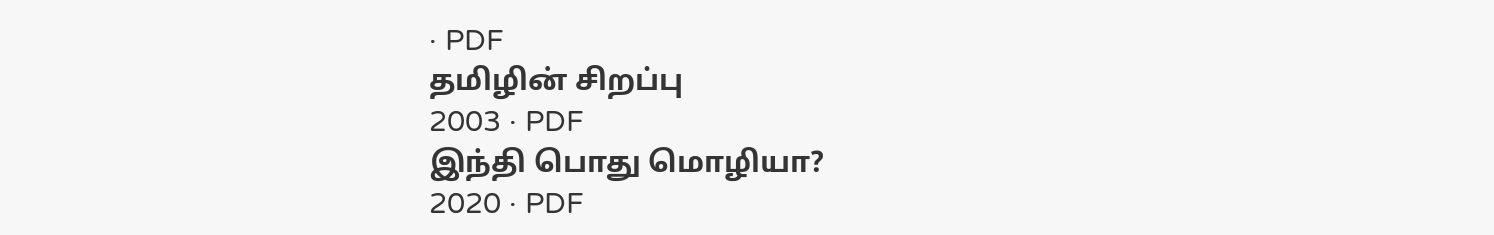· PDF
தமிழின் சிறப்பு
2003 · PDF
இந்தி பொது மொழியா?
2020 · PDF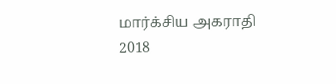மார்க்சிய அகராதி
2018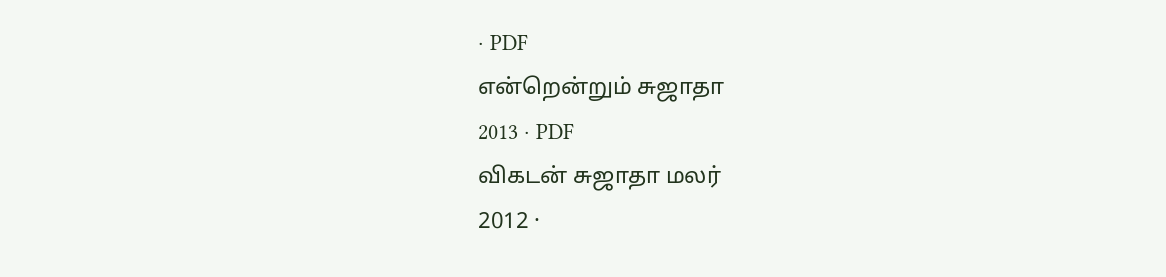· PDF
என்றென்றும் சுஜாதா
2013 · PDF
விகடன் சுஜாதா மலர்
2012 ·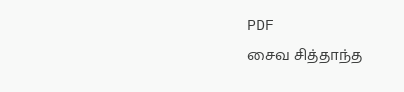PDF
சைவ சித்தாந்த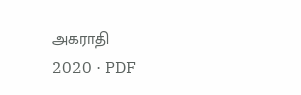அகராதி
2020 · PDF